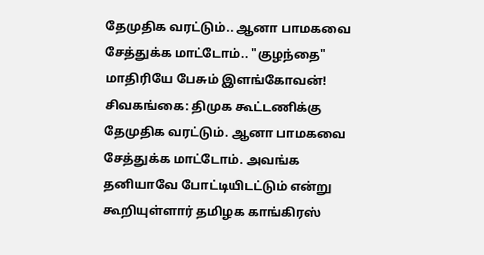தேமுதிக வரட்டும்.. ஆனா பாமகவை சேத்துக்க மாட்டோம்.. "குழந்தை" மாதிரியே பேசும் இளங்கோவன்!
சிவகங்கை: திமுக கூட்டணிக்கு தேமுதிக வரட்டும். ஆனா பாமகவை சேத்துக்க மாட்டோம். அவங்க தனியாவே போட்டியிடட்டும் என்று கூறியுள்ளார் தமிழக காங்கிரஸ்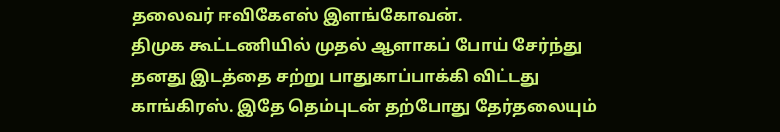தலைவர் ஈவிகேஎஸ் இளங்கோவன்.
திமுக கூட்டணியில் முதல் ஆளாகப் போய் சேர்ந்து தனது இடத்தை சற்று பாதுகாப்பாக்கி விட்டது காங்கிரஸ். இதே தெம்புடன் தற்போது தேர்தலையும்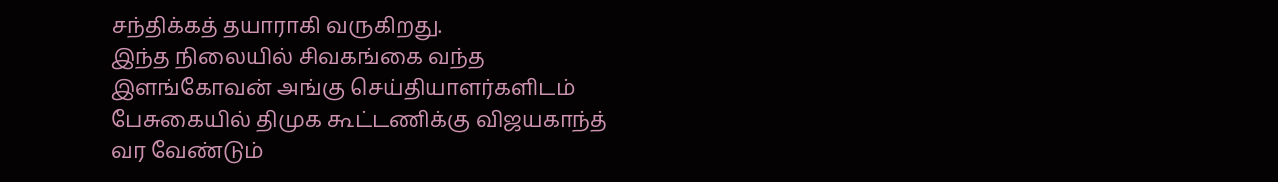சந்திக்கத் தயாராகி வருகிறது.
இந்த நிலையில் சிவகங்கை வந்த இளங்கோவன் அங்கு செய்தியாளர்களிடம் பேசுகையில் திமுக கூட்டணிக்கு விஜயகாந்த் வர வேண்டும்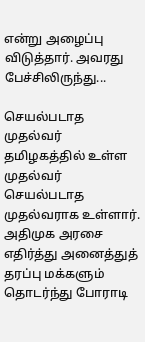என்று அழைப்பு விடுத்தார். அவரது பேச்சிலிருந்து...

செயல்படாத முதல்வர்
தமிழகத்தில் உள்ள முதல்வர் செயல்படாத முதல்வராக உள்ளார். அதிமுக அரசை எதிர்த்து அனைத்துத் தரப்பு மக்களும் தொடர்ந்து போராடி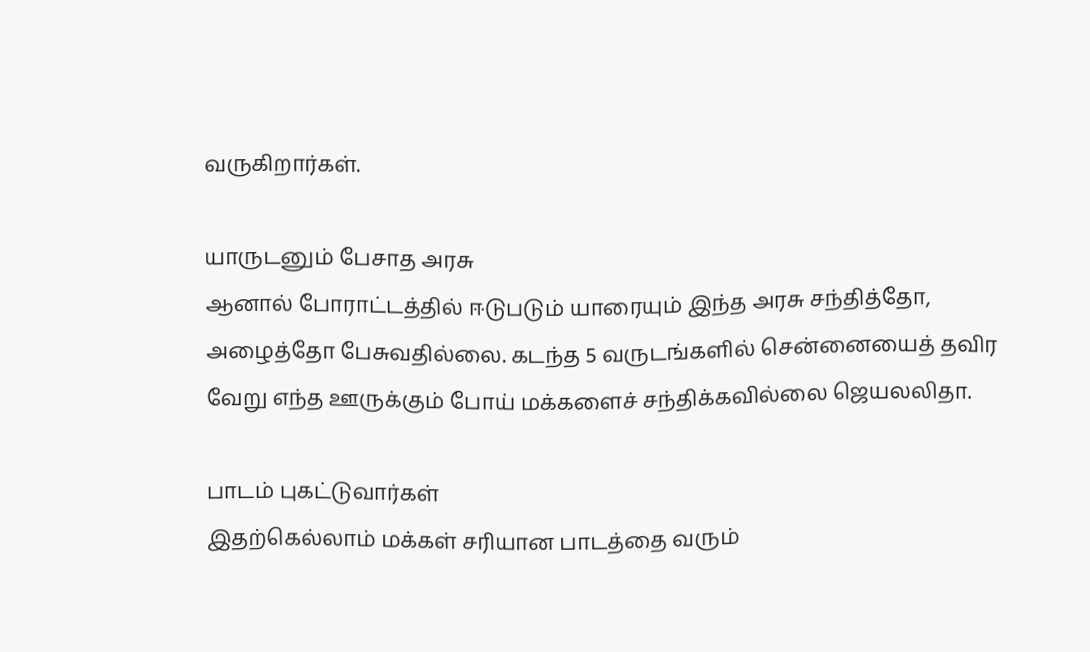வருகிறார்கள்.

யாருடனும் பேசாத அரசு
ஆனால் போராட்டத்தில் ஈடுபடும் யாரையும் இந்த அரசு சந்தித்தோ, அழைத்தோ பேசுவதில்லை. கடந்த 5 வருடங்களில் சென்னையைத் தவிர வேறு எந்த ஊருக்கும் போய் மக்களைச் சந்திக்கவில்லை ஜெயலலிதா.

பாடம் புகட்டுவார்கள்
இதற்கெல்லாம் மக்கள் சரியான பாடத்தை வரும்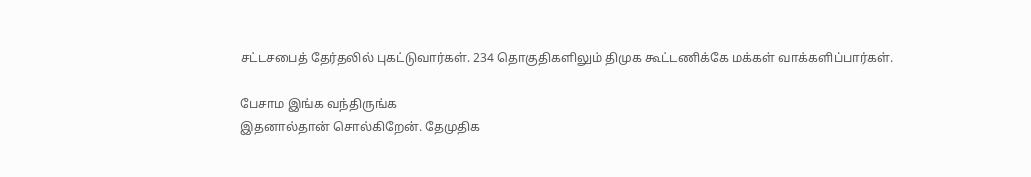சட்டசபைத் தேர்தலில் புகட்டுவார்கள். 234 தொகுதிகளிலும் திமுக கூட்டணிக்கே மக்கள் வாக்களிப்பார்கள்.

பேசாம இங்க வந்திருங்க
இதனால்தான் சொல்கிறேன். தேமுதிக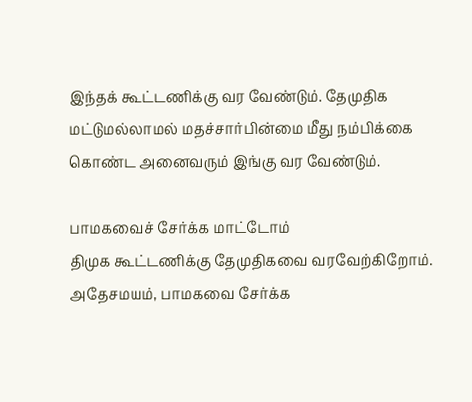இந்தக் கூட்டணிக்கு வர வேண்டும். தேமுதிக மட்டுமல்லாமல் மதச்சார்பின்மை மீது நம்பிக்கை கொண்ட அனைவரும் இங்கு வர வேண்டும்.

பாமகவைச் சேர்க்க மாட்டோம்
திமுக கூட்டணிக்கு தேமுதிகவை வரவேற்கிறோம். அதேசமயம், பாமகவை சேர்க்க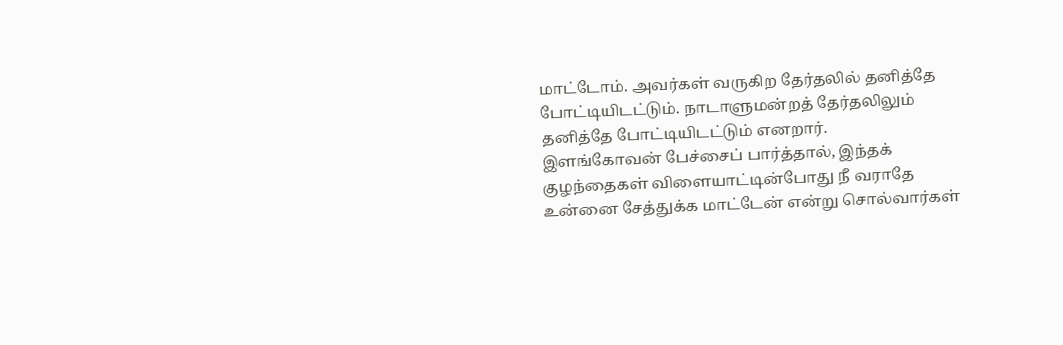மாட்டோம். அவர்கள் வருகிற தேர்தலில் தனித்தே போட்டியிடட்டும். நாடாளுமன்றத் தேர்தலிலும் தனித்தே போட்டியிடட்டும் எனறார்.
இளங்கோவன் பேச்சைப் பார்த்தால், இந்தக் குழந்தைகள் விளையாட்டின்போது நீ வராதே உன்னை சேத்துக்க மாட்டேன் என்று சொல்வார்கள்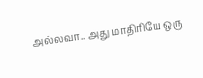அல்லவா.. அது மாதிரியே ஒரு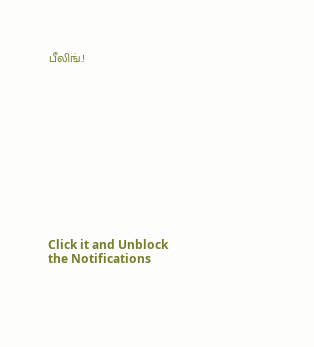பீலிங்.!












Click it and Unblock the Notifications